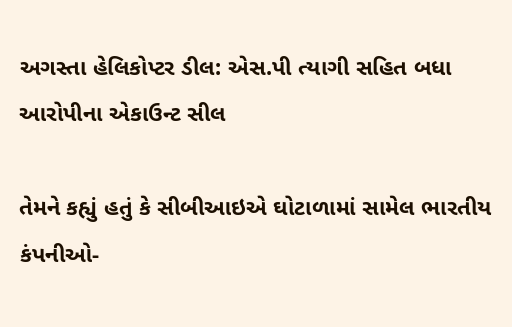અગસ્તા હેલિકોપ્ટર ડીલ: એસ.પી ત્યાગી સહિત બધા આરોપીના એકાઉન્ટ સીલ

તેમને કહ્યું હતું કે સીબીઆઇએ ઘોટાળામાં સામેલ ભારતીય કંપનીઓ-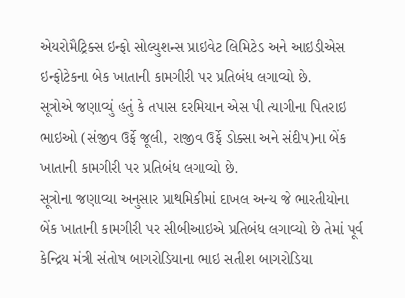એયરોમૈટ્રિક્સ ઇન્ફો સોલ્યુશન્સ પ્રાઇવેટ લિમિટેડ અને આઇડીએસ ઇન્ફોટેકના બેક ખાતાની કામગીરી પર પ્રતિબંધ લગાવ્યો છે.
સૂત્રોએ જણાવ્યું હતું કે તપાસ દરમિયાન એસ પી ત્યાગીના પિતરાઇ ભાઇઓ (સંજીવ ઉર્ફે જૂલી, રાજીવ ઉર્ફે ડોક્સા અને સંદીપ)ના બેંક ખાતાની કામગીરી પર પ્રતિબંધ લગાવ્યો છે.
સૂત્રોના જણાવ્યા અનુસાર પ્રાથમિકીમાં દાખલ અન્ય જે ભારતીયોના બેંક ખાતાની કામગીરી પર સીબીઆઇએ પ્રતિબંધ લગાવ્યો છે તેમાં પૂર્વ કેન્દ્રિય મંત્રી સંતોષ બાગરોડિયાના ભાઇ સતીશ બાગરોડિયા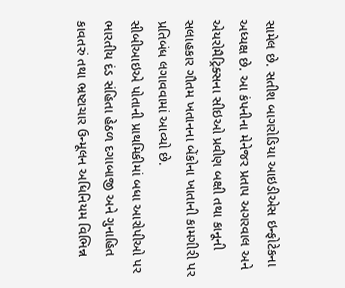સામેલ છે. સતીશ બાગરોડિયા આઇડીએસ ઇન્ફોટેકના અધ્યક્ષ છે. આ કંપનીના મેનેજર પ્રતાપ અગરવાલ અને એયરોમૈટ્રિક્સના સીઇઓ પ્રવીણ બક્ષી તથા કાનૂની સલાહકાર ગૌતમ ખતાનના બેંકોના ખાતાની કામગીરી પર પ્રતિબંધ લગાવવામાં આવ્યો છે.
સીબીઆઇએ પોતાની પ્રાથમિકીમાં બધા આરોપીઓ પર ભારતીય દંડ સંહિતા હેઠળ દગાબાજી અને ગુનાહિત કાવતરું તથા ભ્રષ્ટાચાર ઉન્મૂલન અધિનિયમ વિભિન્ન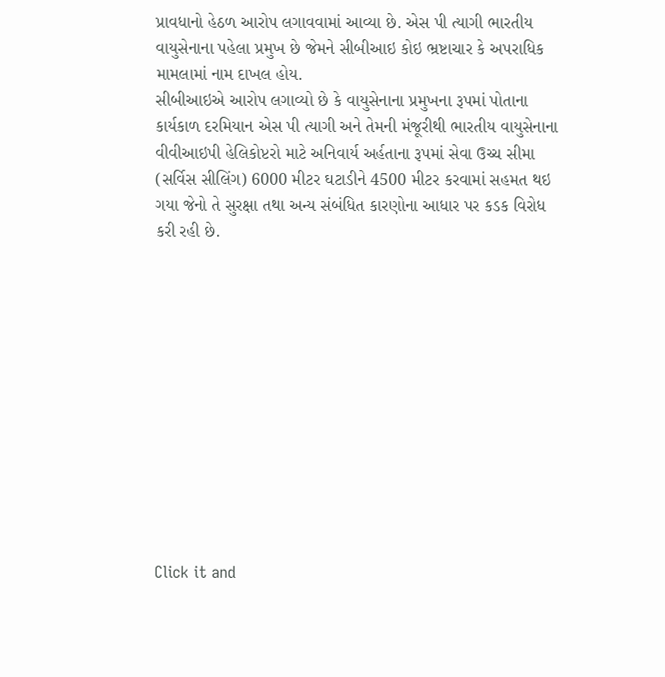પ્રાવધાનો હેઠળ આરોપ લગાવવામાં આવ્યા છે. એસ પી ત્યાગી ભારતીય વાયુસેનાના પહેલા પ્રમુખ છે જેમને સીબીઆઇ કોઇ ભ્રષ્ટાચાર કે અપરાધિક મામલામાં નામ દાખલ હોય.
સીબીઆઇએ આરોપ લગાવ્યો છે કે વાયુસેનાના પ્રમુખના રૂપમાં પોતાના કાર્યકાળ દરમિયાન એસ પી ત્યાગી અને તેમની મંજૂરીથી ભારતીય વાયુસેનાના વીવીઆઇપી હેલિકોપ્ટરો માટે અનિવાર્ય અર્હતાના રૂપમાં સેવા ઉચ્ચ સીમા (સર્વિસ સીલિંગ) 6000 મીટર ઘટાડીને 4500 મીટર કરવામાં સહમત થઇ ગયા જેનો તે સુરક્ષા તથા અન્ય સંબંધિત કારણોના આધાર પર કડક વિરોધ કરી રહી છે.












Click it and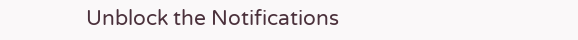Unblock the Notifications